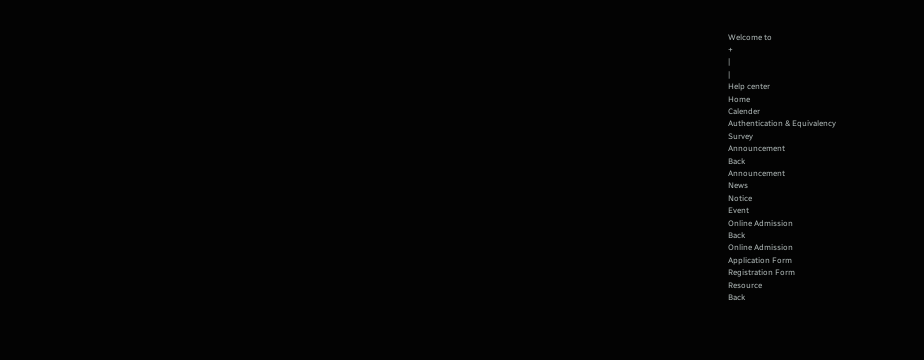Welcome to
+
|
|
Help center
Home
Calender
Authentication & Equivalency
Survey
Announcement
Back
Announcement
News
Notice
Event
Online Admission
Back
Online Admission
Application Form
Registration Form
Resource
Back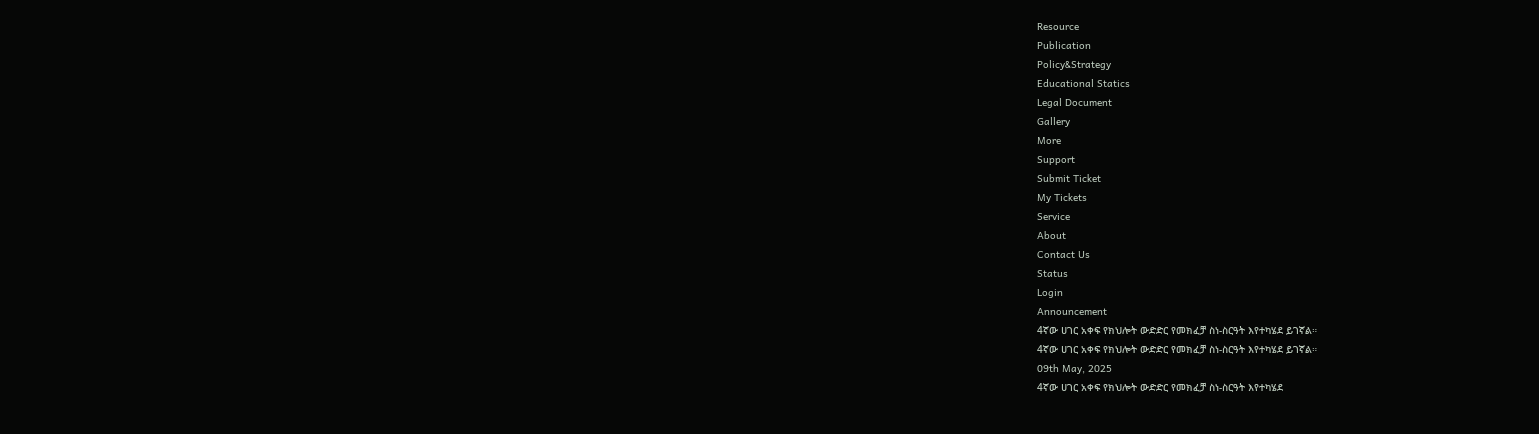Resource
Publication
Policy&Strategy
Educational Statics
Legal Document
Gallery
More
Support
Submit Ticket
My Tickets
Service
About
Contact Us
Status
Login
Announcement
4ኛው ሀገር አቀፍ የክህሎት ውድድር የመክፈቻ ስነ-ስርዓት እየተካሄደ ይገኛል።
4ኛው ሀገር አቀፍ የክህሎት ውድድር የመክፈቻ ስነ-ስርዓት እየተካሄደ ይገኛል።
09th May, 2025
4ኛው ሀገር አቀፍ የክህሎት ውድድር የመክፈቻ ስነ-ስርዓት እየተካሄደ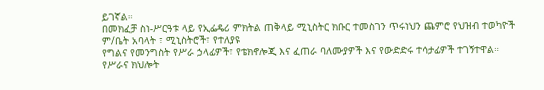ይገኛል።
በመክፈቻ ስነ-ሥርዓቱ ላይ የኢፌዴሪ ምክትል ጠቅላይ ሚኒስትር ክቡር ተመስገን ጥሩነህን ጨምሮ የህዝብ ተወካዮች ም/ቤት አባላት ፣ ሚኒስትሮች፣ የተለያዩ
የግልና የመንግስት የሥራ ኃላፊዎች፣ የቴክኖሎጂ እና ፈጠራ ባለሙያዎች እና የውድድሩ ተሳታፊዎች ተገኝተዋል።
የሥራና ክህሎት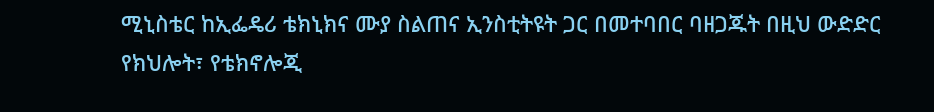ሚኒስቴር ከኢፌዴሪ ቴክኒክና ሙያ ስልጠና ኢንስቲትዩት ጋር በመተባበር ባዘጋጁት በዚህ ውድድር የክህሎት፣ የቴክኖሎጂ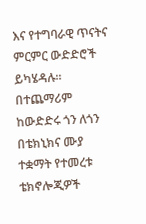እና የተግባራዊ ጥናትና ምርምር ውድድሮች ይካሄዳሉ።
በተጨማሪም ከውድድሩ ጎን ለጎን በቴክኒክና ሙያ ተቋማት የተመረቱ ቴክኖሎጂዎች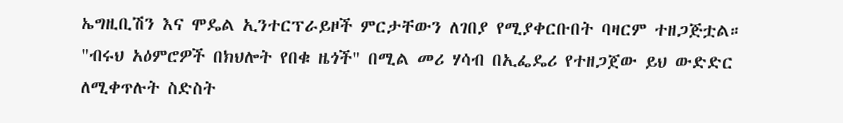ኤግዚቢሽን እና ሞዴል ኢንተርፕራይዞች ምርታቸውን ለገበያ የሚያቀርቡበት ባዛርም ተዘጋጅቷል።
"ብሩህ አዕምሮዎች በክህሎት የበቁ ዜጎች" በሚል መሪ ሃሳብ በኢፌዴሪ የተዘጋጀው ይህ ውድድር ለሚቀጥሉት ስድስት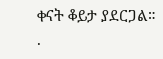ቀናት ቆይታ ያደርጋል።
.